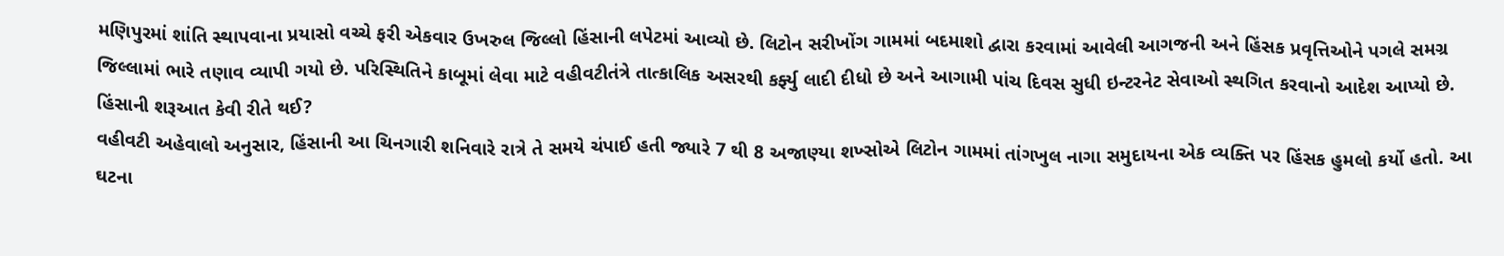મણિપુરમાં શાંતિ સ્થાપવાના પ્રયાસો વચ્ચે ફરી એકવાર ઉખરુલ જિલ્લો હિંસાની લપેટમાં આવ્યો છે. લિટોન સરીખોંગ ગામમાં બદમાશો દ્વારા કરવામાં આવેલી આગજની અને હિંસક પ્રવૃત્તિઓને પગલે સમગ્ર જિલ્લામાં ભારે તણાવ વ્યાપી ગયો છે. પરિસ્થિતિને કાબૂમાં લેવા માટે વહીવટીતંત્રે તાત્કાલિક અસરથી કર્ફ્યુ લાદી દીધો છે અને આગામી પાંચ દિવસ સુધી ઇન્ટરનેટ સેવાઓ સ્થગિત કરવાનો આદેશ આપ્યો છે.
હિંસાની શરૂઆત કેવી રીતે થઈ?
વહીવટી અહેવાલો અનુસાર, હિંસાની આ ચિનગારી શનિવારે રાત્રે તે સમયે ચંપાઈ હતી જ્યારે 7 થી 8 અજાણ્યા શખ્સોએ લિટોન ગામમાં તાંગખુલ નાગા સમુદાયના એક વ્યક્તિ પર હિંસક હુમલો કર્યો હતો. આ ઘટના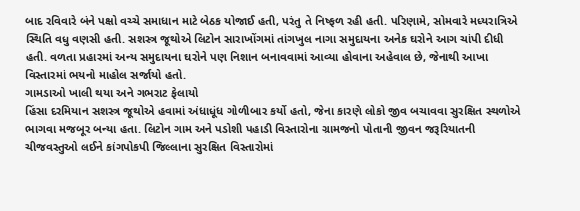બાદ રવિવારે બંને પક્ષો વચ્ચે સમાધાન માટે બેઠક યોજાઈ હતી, પરંતુ તે નિષ્ફળ રહી હતી. પરિણામે, સોમવારે મધ્યરાત્રિએ સ્થિતિ વધુ વણસી હતી. સશસ્ત્ર જૂથોએ લિટોન સારાખોંગમાં તાંગખુલ નાગા સમુદાયના અનેક ઘરોને આગ ચાંપી દીધી હતી. વળતા પ્રહારમાં અન્ય સમુદાયના ઘરોને પણ નિશાન બનાવવામાં આવ્યા હોવાના અહેવાલ છે, જેનાથી આખા વિસ્તારમાં ભયનો માહોલ સર્જાયો હતો.
ગામડાઓ ખાલી થયા અને ગભરાટ ફેલાયો
હિંસા દરમિયાન સશસ્ત્ર જૂથોએ હવામાં અંધાધૂંધ ગોળીબાર કર્યો હતો, જેના કારણે લોકો જીવ બચાવવા સુરક્ષિત સ્થળોએ ભાગવા મજબૂર બન્યા હતા. લિટોન ગામ અને પડોશી પહાડી વિસ્તારોના ગ્રામજનો પોતાની જીવન જરૂરિયાતની ચીજવસ્તુઓ લઈને કાંગપોકપી જિલ્લાના સુરક્ષિત વિસ્તારોમાં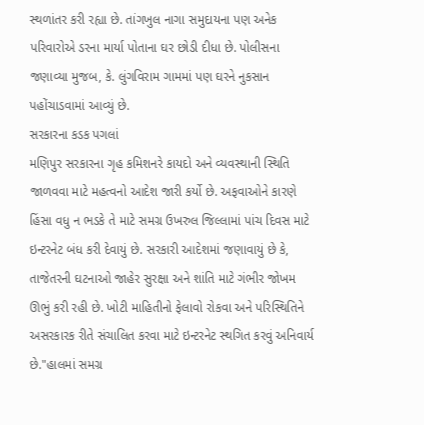સ્થળાંતર કરી રહ્યા છે. તાંગખુલ નાગા સમુદાયના પણ અનેક પરિવારોએ ડરના માર્યા પોતાના ઘર છોડી દીધા છે. પોલીસના જણાવ્યા મુજબ, કે. લુંગવિરામ ગામમાં પણ ઘરને નુકસાન પહોંચાડવામાં આવ્યું છે.
સરકારના કડક પગલાં
મણિપુર સરકારના ગૃહ કમિશનરે કાયદો અને વ્યવસ્થાની સ્થિતિ જાળવવા માટે મહત્વનો આદેશ જારી કર્યો છે. અફવાઓને કારણે હિંસા વધુ ન ભડકે તે માટે સમગ્ર ઉખરુલ જિલ્લામાં પાંચ દિવસ માટે ઇન્ટરનેટ બંધ કરી દેવાયું છે. સરકારી આદેશમાં જણાવાયું છે કે, તાજેતરની ઘટનાઓ જાહેર સુરક્ષા અને શાંતિ માટે ગંભીર જોખમ ઊભું કરી રહી છે. ખોટી માહિતીનો ફેલાવો રોકવા અને પરિસ્થિતિને અસરકારક રીતે સંચાલિત કરવા માટે ઇન્ટરનેટ સ્થગિત કરવું અનિવાર્ય છે."હાલમાં સમગ્ર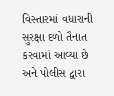વિસ્તારમાં વધારાની સુરક્ષા દળો તૈનાત કરવામાં આવ્યા છે અને પોલીસ દ્વારા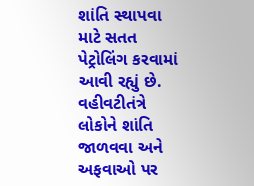શાંતિ સ્થાપવા માટે સતત પેટ્રોલિંગ કરવામાં આવી રહ્યું છે. વહીવટીતંત્રે લોકોને શાંતિ જાળવવા અને અફવાઓ પર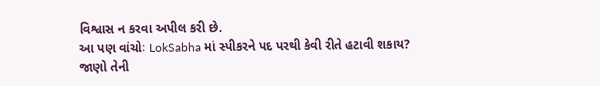વિશ્વાસ ન કરવા અપીલ કરી છે.
આ પણ વાંચોઃ LokSabha માં સ્પીકરને પદ પરથી કેવી રીતે હટાવી શકાય? જાણો તેની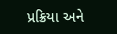પ્રક્રિયા અને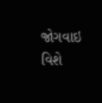જોગવાઇ વિશે